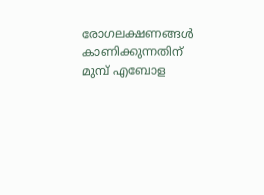രോഗലക്ഷണങ്ങള്‍ കാണിക്കുന്നതിന് മുമ്പ് എബോള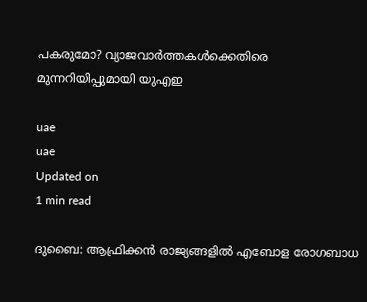പകരുമോ? വ്യാജവാര്‍ത്തകള്‍ക്കെതിരെ മുന്നറിയിപ്പുമായി യുഎഇ

uae
uae
Updated on
1 min read

ദുബൈ: ആഫ്രിക്കന്‍ രാജ്യങ്ങളില്‍ എബോള രോഗബാധ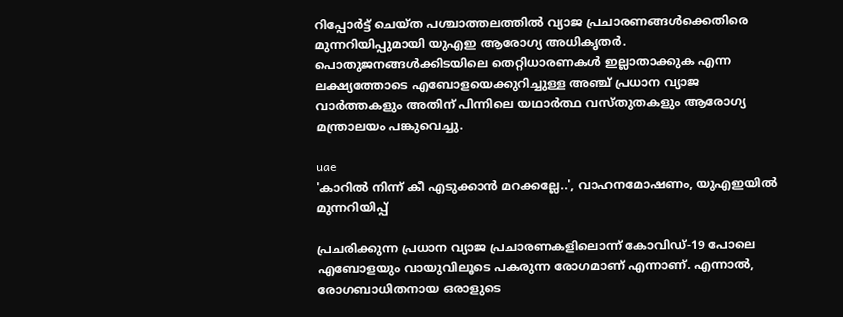റിപ്പോര്‍ട്ട് ചെയ്ത പശ്ചാത്തലത്തില്‍ വ്യാജ പ്രചാരണങ്ങള്‍ക്കെതിരെ മുന്നറിയിപ്പുമായി യുഎഇ ആരോഗ്യ അധികൃതര്‍. പൊതുജനങ്ങള്‍ക്കിടയിലെ തെറ്റിധാരണകള്‍ ഇല്ലാതാക്കുക എന്ന ലക്ഷ്യത്തോടെ എബോളയെക്കുറിച്ചുള്ള അഞ്ച് പ്രധാന വ്യാജ വാര്‍ത്തകളും അതിന് പിന്നിലെ യഥാര്‍ത്ഥ വസ്തുതകളും ആരോഗ്യ മന്ത്രാലയം പങ്കുവെച്ചു.

uae
'കാറില്‍ നിന്ന് കീ എടുക്കാന്‍ മറക്കല്ലേ..', വാഹനമോഷണം, യുഎഇയില്‍ മുന്നറിയിപ്പ്

പ്രചരിക്കുന്ന പ്രധാന വ്യാജ പ്രചാരണകളിലൊന്ന് കോവിഡ്-19 പോലെ എബോളയും വായുവിലൂടെ പകരുന്ന രോഗമാണ് എന്നാണ്. എന്നാല്‍, രോഗബാധിതനായ ഒരാളുടെ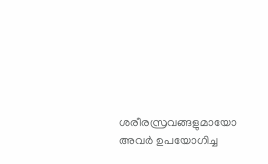ശരീരസ്രവങ്ങളുമായോ അവര്‍ ഉപയോഗിച്ച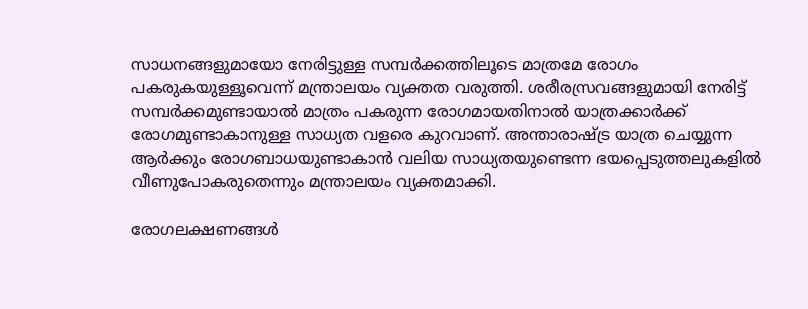സാധനങ്ങളുമായോ നേരിട്ടുള്ള സമ്പര്‍ക്കത്തിലൂടെ മാത്രമേ രോഗം പകരുകയുള്ളൂവെന്ന് മന്ത്രാലയം വ്യക്തത വരുത്തി. ശരീരസ്രവങ്ങളുമായി നേരിട്ട് സമ്പര്‍ക്കമുണ്ടായാല്‍ മാത്രം പകരുന്ന രോഗമായതിനാല്‍ യാത്രക്കാര്‍ക്ക് രോഗമുണ്ടാകാനുള്ള സാധ്യത വളരെ കുറവാണ്. അന്താരാഷ്ട്ര യാത്ര ചെയ്യുന്ന ആര്‍ക്കും രോഗബാധയുണ്ടാകാന്‍ വലിയ സാധ്യതയുണ്ടെന്ന ഭയപ്പെടുത്തലുകളില്‍ വീണുപോകരുതെന്നും മന്ത്രാലയം വ്യക്തമാക്കി.

രോഗലക്ഷണങ്ങള്‍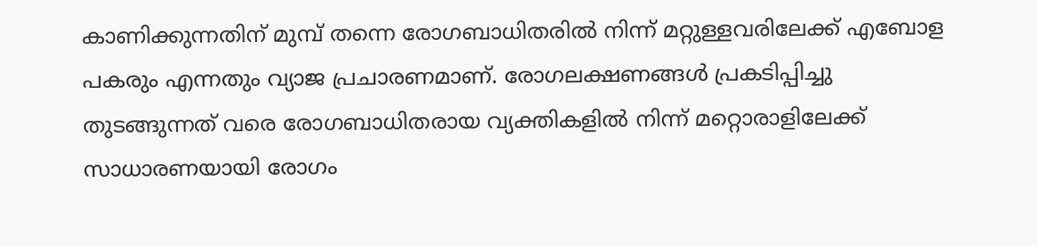കാണിക്കുന്നതിന് മുമ്പ് തന്നെ രോഗബാധിതരില്‍ നിന്ന് മറ്റുള്ളവരിലേക്ക് എബോള പകരും എന്നതും വ്യാജ പ്രചാരണമാണ്. രോഗലക്ഷണങ്ങള്‍ പ്രകടിപ്പിച്ചു തുടങ്ങുന്നത് വരെ രോഗബാധിതരായ വ്യക്തികളില്‍ നിന്ന് മറ്റൊരാളിലേക്ക് സാധാരണയായി രോഗം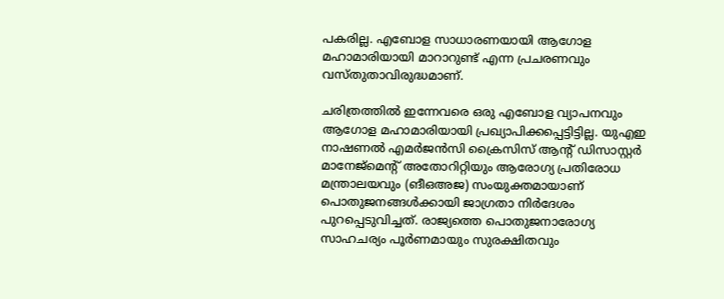പകരില്ല. എബോള സാധാരണയായി ആഗോള മഹാമാരിയായി മാറാറുണ്ട് എന്ന പ്രചരണവും വസ്തുതാവിരുദ്ധമാണ്.

ചരിത്രത്തില്‍ ഇന്നേവരെ ഒരു എബോള വ്യാപനവും ആഗോള മഹാമാരിയായി പ്രഖ്യാപിക്കപ്പെട്ടിട്ടില്ല. യുഎഇ നാഷണല്‍ എമര്‍ജന്‍സി ക്രൈസിസ് ആന്റ് ഡിസാസ്റ്റര്‍ മാനേജ്മെന്റ് അതോറിറ്റിയും ആരോഗ്യ പ്രതിരോധ മന്ത്രാലയവും (ങീഒഅജ) സംയുക്തമായാണ് പൊതുജനങ്ങള്‍ക്കായി ജാഗ്രതാ നിര്‍ദേശം പുറപ്പെടുവിച്ചത്. രാജ്യത്തെ പൊതുജനാരോഗ്യ സാഹചര്യം പൂര്‍ണമായും സുരക്ഷിതവും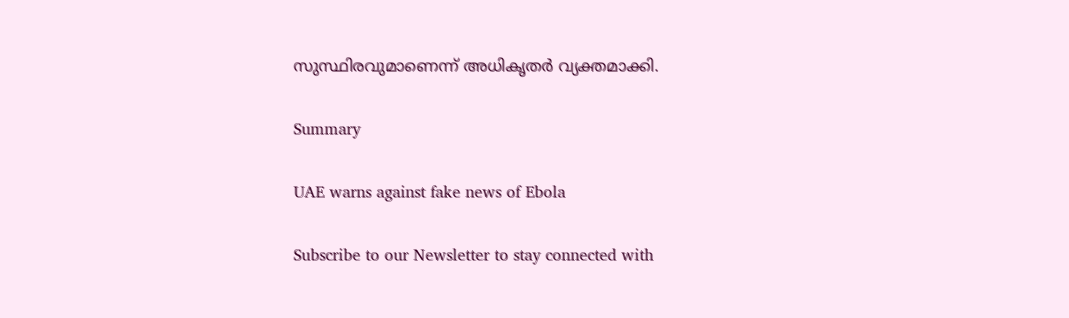സുസ്ഥിരവുമാണെന്ന് അധികൃതര്‍ വ്യക്തമാക്കി.

Summary

UAE warns against fake news of Ebola

Subscribe to our Newsletter to stay connected with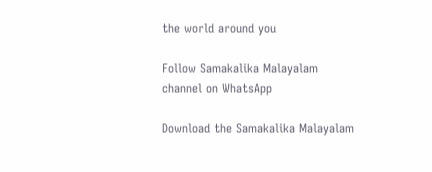the world around you

Follow Samakalika Malayalam channel on WhatsApp

Download the Samakalika Malayalam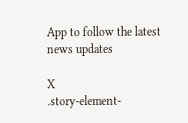App to follow the latest news updates

X
.story-element-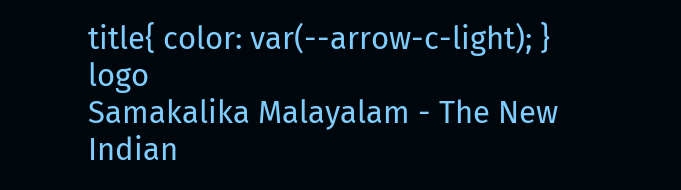title{ color: var(--arrow-c-light); }
logo
Samakalika Malayalam - The New Indian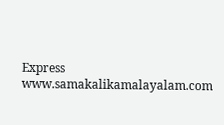Express
www.samakalikamalayalam.com